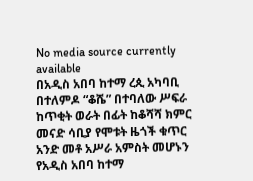No media source currently available
በአዲስ አበባ ከተማ ረጲ አካባቢ በተለምዶ “ቆሼ” በተባለው ሥፍራ ከጥቂት ወራት በፊት ከቆሻሻ ክምር መናድ ሳቢያ የሞቱት ዜጎች ቁጥር አንድ መቶ አሥራ አምስት መሆኑን የአዲስ አበባ ከተማ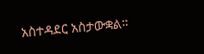አስተዳደር አስታውቋል።